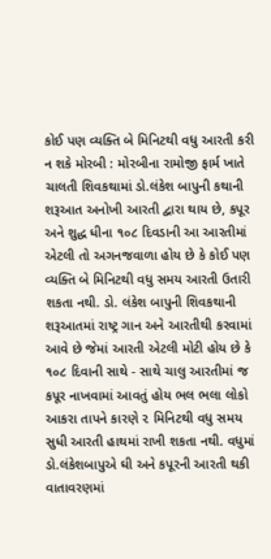કોઈ પણ વ્યક્તિ બે મિનિટથી વધુ આરતી કરી ન શકે મોરબી : મોરબીના રામોજી ફાર્મ ખાતે ચાલતી શિવકથામાં ડો.લંકેશ બાપુની કથાની શરૂઆત અનોખી આરતી દ્વારા થાય છે, કપૂર અને શુદ્ધ ધીના ૧૦૮ દિવડાની આ આરતીમાં એટલી તો અગનજવાળા હોય છે કે કોઈ પણ વ્યક્તિ બે મિનિટથી વધુ સમય આરતી ઉતારી શકતા નથી. ડો. લંકેશ બાપુની શિવકથાની શરૂઆતમાં રાષ્ટ્ર ગાન અને આરતીથી કરવામાં આવે છે જેમાં આરતી એટલી મોટી હોય છે કે ૧૦૮ દિવાની સાથે - સાથે ચાલુ આરતીમાં જ કપૂર નાખવામાં આવતું હોય ભલ ભલા લોકો આકરા તાપને કારણે ૨ મિનિટથી વધુ સમય સુધી આરતી હાથમાં રાખી શકતા નથી. વધુમાં ડો.લંકેશબાપુએ ઘી અને કપૂરની આરતી થકી વાતાવરણમાં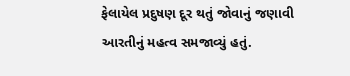ફેલાયેલ પ્રદુષણ દૂર થતું જોવાનું જણાવી આરતીનું મહત્વ સમજાવ્યું હતું.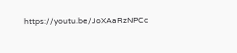https://youtu.be/JoXAaRzNPCc